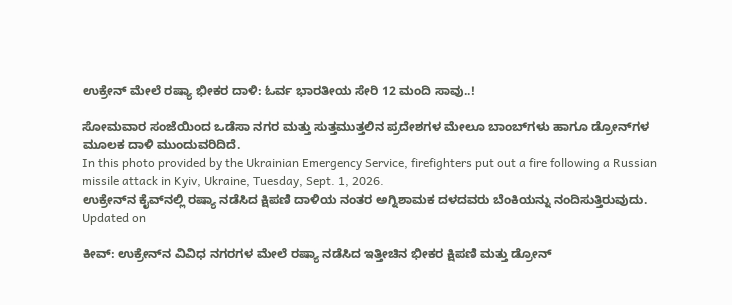ಉಕ್ರೇನ್ ಮೇಲೆ ರಷ್ಯಾ ಭೀಕರ ದಾಳಿ: ಓರ್ವ ಭಾರತೀಯ ಸೇರಿ 12 ಮಂದಿ ಸಾವು..!

ಸೋಮವಾರ ಸಂಜೆಯಿಂದ ಒಡೆಸಾ ನಗರ ಮತ್ತು ಸುತ್ತಮುತ್ತಲಿನ ಪ್ರದೇಶಗಳ ಮೇಲೂ ಬಾಂಬ್‌ಗಳು ಹಾಗೂ ಡ್ರೋನ್‌ಗಳ ಮೂಲಕ ದಾಳಿ ಮುಂದುವರಿದಿದೆ.
In this photo provided by the Ukrainian Emergency Service, firefighters put out a fire following a Russian missile attack in Kyiv, Ukraine, Tuesday, Sept. 1, 2026.
ಉಕ್ರೇನ್‌ನ ಕೈವ್‌ನಲ್ಲಿ ರಷ್ಯಾ ನಡೆಸಿದ ಕ್ಷಿಪಣಿ ದಾಳಿಯ ನಂತರ ಅಗ್ನಿಶಾಮಕ ದಳದವರು ಬೆಂಕಿಯನ್ನು ನಂದಿಸುತ್ತಿರುವುದು.
Updated on

ಕೀವ್: ಉಕ್ರೇನ್‌ನ ವಿವಿಧ ನಗರಗಳ ಮೇಲೆ ರಷ್ಯಾ ನಡೆಸಿದ ಇತ್ತೀಚಿನ ಭೀಕರ ಕ್ಷಿಪಣಿ ಮತ್ತು ಡ್ರೋನ್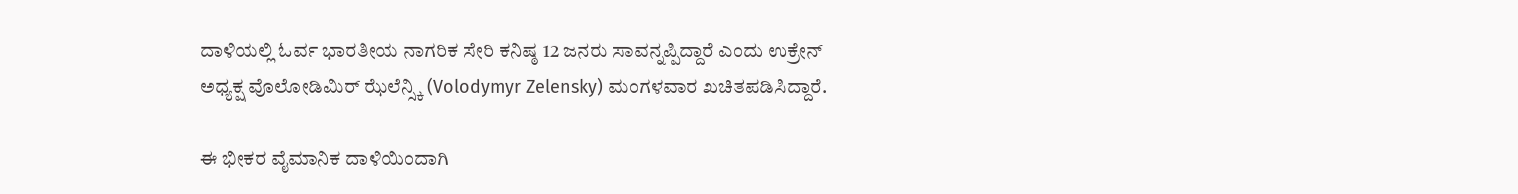ದಾಳಿಯಲ್ಲಿ ಓರ್ವ ಭಾರತೀಯ ನಾಗರಿಕ ಸೇರಿ ಕನಿಷ್ಠ 12 ಜನರು ಸಾವನ್ನಪ್ಪಿದ್ದಾರೆ ಎಂದು ಉಕ್ರೇನ್ ಅಧ್ಯಕ್ಷ ವೊಲೋಡಿಮಿರ್ ಝೆಲೆನ್ಸ್ಕಿ (Volodymyr Zelensky) ಮಂಗಳವಾರ ಖಚಿತಪಡಿಸಿದ್ದಾರೆ.

ಈ ಭೀಕರ ವೈಮಾನಿಕ ದಾಳಿಯಿಂದಾಗಿ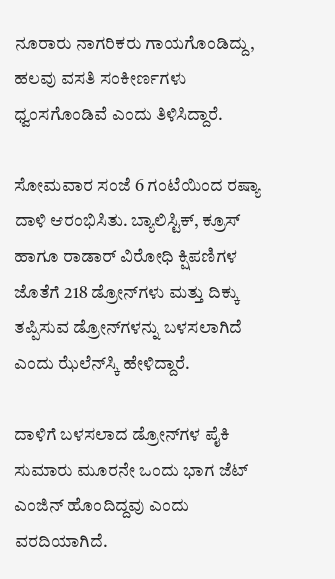ನೂರಾರು ನಾಗರಿಕರು ಗಾಯಗೊಂಡಿದ್ದು, ಹಲವು ವಸತಿ ಸಂಕೀರ್ಣಗಳು ಧ್ವಂಸಗೊಂಡಿವೆ ಎಂದು ತಿಳಿಸಿದ್ದಾರೆ.

ಸೋಮವಾರ ಸಂಜೆ 6 ಗಂಟೆಯಿಂದ ರಷ್ಯಾ ದಾಳಿ ಆರಂಭಿಸಿತು. ಬ್ಯಾಲಿಸ್ಟಿಕ್, ಕ್ರೂಸ್ ಹಾಗೂ ರಾಡಾರ್‌ ವಿರೋಧಿ ಕ್ಷಿಪಣಿಗಳ ಜೊತೆಗೆ 218 ಡ್ರೋನ್‌ಗಳು ಮತ್ತು ದಿಕ್ಕು ತಪ್ಪಿಸುವ ಡ್ರೋನ್‌ಗಳನ್ನು ಬಳಸಲಾಗಿದೆ ಎಂದು ಝೆಲೆನ್‌ಸ್ಕಿ ಹೇಳಿದ್ದಾರೆ.

ದಾಳಿಗೆ ಬಳಸಲಾದ ಡ್ರೋನ್‌ಗಳ ಪೈಕಿ ಸುಮಾರು ಮೂರನೇ ಒಂದು ಭಾಗ ಜೆಟ್ ಎಂಜಿನ್‌ ಹೊಂದಿದ್ದವು ಎಂದು ವರದಿಯಾಗಿದೆ.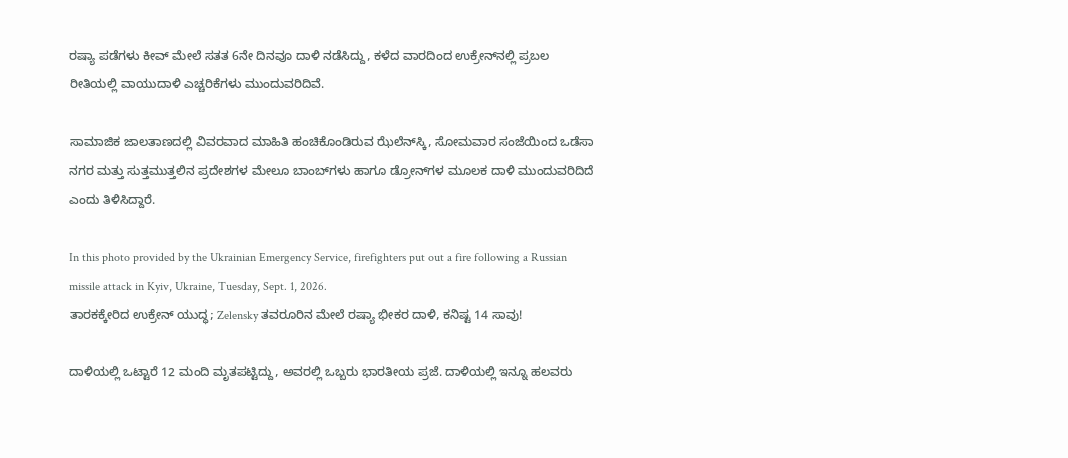ರಷ್ಯಾ ಪಡೆಗಳು ಕೀವ್ ಮೇಲೆ ಸತತ 6ನೇ ದಿನವೂ ದಾಳಿ ನಡೆಸಿದ್ದು, ಕಳೆದ ವಾರದಿಂದ ಉಕ್ರೇನ್‌ನಲ್ಲಿ ಪ್ರಬಲ ರೀತಿಯಲ್ಲಿ ವಾಯುದಾಳಿ ಎಚ್ಚರಿಕೆಗಳು ಮುಂದುವರಿದಿವೆ.

ಸಾಮಾಜಿಕ ಜಾಲತಾಣದಲ್ಲಿ ವಿವರವಾದ ಮಾಹಿತಿ ಹಂಚಿಕೊಂಡಿರುವ ಝೆಲೆನ್‌ಸ್ಕಿ, ಸೋಮವಾರ ಸಂಜೆಯಿಂದ ಒಡೆಸಾ ನಗರ ಮತ್ತು ಸುತ್ತಮುತ್ತಲಿನ ಪ್ರದೇಶಗಳ ಮೇಲೂ ಬಾಂಬ್‌ಗಳು ಹಾಗೂ ಡ್ರೋನ್‌ಗಳ ಮೂಲಕ ದಾಳಿ ಮುಂದುವರಿದಿದೆ ಎಂದು ತಿಳಿಸಿದ್ದಾರೆ.

In this photo provided by the Ukrainian Emergency Service, firefighters put out a fire following a Russian missile attack in Kyiv, Ukraine, Tuesday, Sept. 1, 2026.
ತಾರಕಕ್ಕೇರಿದ ಉಕ್ರೇನ್ ಯುದ್ಧ; Zelensky ತವರೂರಿನ ಮೇಲೆ ರಷ್ಯಾ ಭೀಕರ ದಾಳಿ, ಕನಿಷ್ಟ 14 ಸಾವು!

ದಾಳಿಯಲ್ಲಿ ಒಟ್ಟಾರೆ 12 ಮಂದಿ ಮೃತಪಟ್ಟಿದ್ದು, ಅವರಲ್ಲಿ ಒಬ್ಬರು ಭಾರತೀಯ ಪ್ರಜೆ. ದಾಳಿಯಲ್ಲಿ ಇನ್ನೂ ಹಲವರು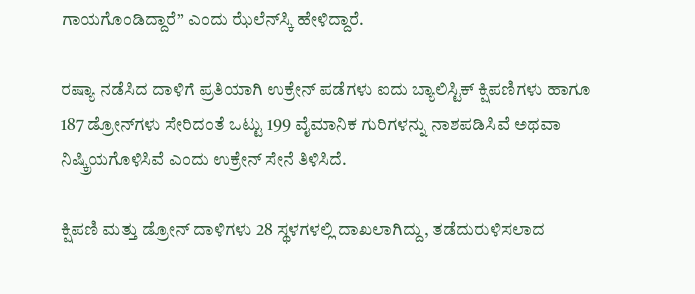ಗಾಯಗೊಂಡಿದ್ದಾರೆ” ಎಂದು ಝೆಲೆನ್‌ಸ್ಕಿ ಹೇಳಿದ್ದಾರೆ.

ರಷ್ಯಾ ನಡೆಸಿದ ದಾಳಿಗೆ ಪ್ರತಿಯಾಗಿ ಉಕ್ರೇನ್ ಪಡೆಗಳು ಐದು ಬ್ಯಾಲಿಸ್ಟಿಕ್ ಕ್ಷಿಪಣಿಗಳು ಹಾಗೂ 187 ಡ್ರೋನ್‌ಗಳು ಸೇರಿದಂತೆ ಒಟ್ಟು 199 ವೈಮಾನಿಕ ಗುರಿಗಳನ್ನು ನಾಶಪಡಿಸಿವೆ ಅಥವಾ ನಿಷ್ಕ್ರಿಯಗೊಳಿಸಿವೆ ಎಂದು ಉಕ್ರೇನ್ ಸೇನೆ ತಿಳಿಸಿದೆ.

ಕ್ಷಿಪಣಿ ಮತ್ತು ಡ್ರೋನ್ ದಾಳಿಗಳು 28 ಸ್ಥಳಗಳಲ್ಲಿ ದಾಖಲಾಗಿದ್ದು, ತಡೆದುರುಳಿಸಲಾದ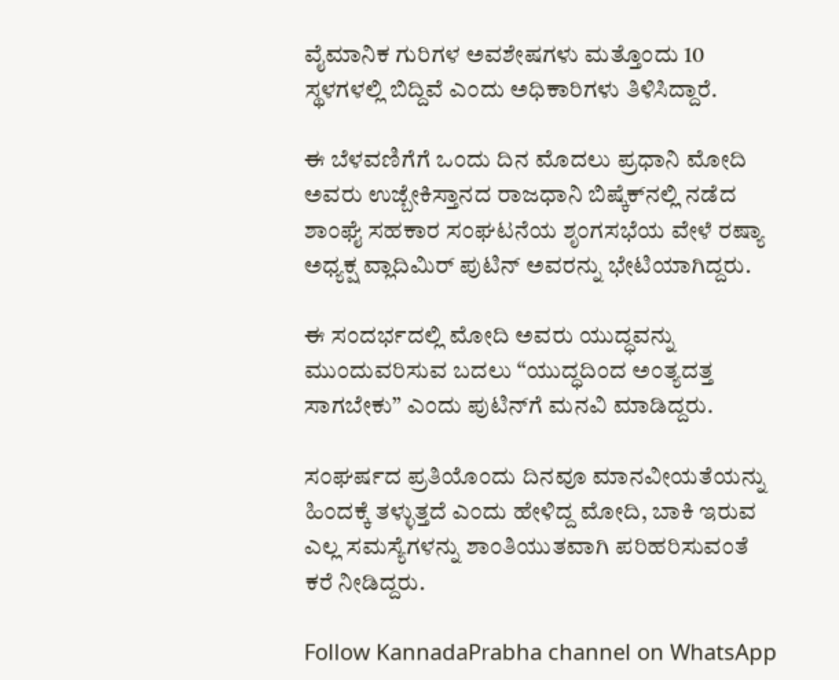ವೈಮಾನಿಕ ಗುರಿಗಳ ಅವಶೇಷಗಳು ಮತ್ತೊಂದು 10 ಸ್ಥಳಗಳಲ್ಲಿ ಬಿದ್ದಿವೆ ಎಂದು ಅಧಿಕಾರಿಗಳು ತಿಳಿಸಿದ್ದಾರೆ.

ಈ ಬೆಳವಣಿಗೆಗೆ ಒಂದು ದಿನ ಮೊದಲು ಪ್ರಧಾನಿ ಮೋದಿ ಅವರು ಉಜ್ಬೇಕಿಸ್ತಾನದ ರಾಜಧಾನಿ ಬಿಷ್ಕೆಕ್‌ನಲ್ಲಿ ನಡೆದ ಶಾಂಘೈ ಸಹಕಾರ ಸಂಘಟನೆಯ ಶೃಂಗಸಭೆಯ ವೇಳೆ ರಷ್ಯಾ ಅಧ್ಯಕ್ಷ ವ್ಲಾದಿಮಿರ್ ಪುಟಿನ್ ಅವರನ್ನು ಭೇಟಿಯಾಗಿದ್ದರು.

ಈ ಸಂದರ್ಭದಲ್ಲಿ ಮೋದಿ ಅವರು ಯುದ್ಧವನ್ನು ಮುಂದುವರಿಸುವ ಬದಲು “ಯುದ್ಧದಿಂದ ಅಂತ್ಯದತ್ತ ಸಾಗಬೇಕು” ಎಂದು ಪುಟಿನ್‌ಗೆ ಮನವಿ ಮಾಡಿದ್ದರು.

ಸಂಘರ್ಷದ ಪ್ರತಿಯೊಂದು ದಿನವೂ ಮಾನವೀಯತೆಯನ್ನು ಹಿಂದಕ್ಕೆ ತಳ್ಳುತ್ತದೆ ಎಂದು ಹೇಳಿದ್ದ ಮೋದಿ, ಬಾಕಿ ಇರುವ ಎಲ್ಲ ಸಮಸ್ಯೆಗಳನ್ನು ಶಾಂತಿಯುತವಾಗಿ ಪರಿಹರಿಸುವಂತೆ ಕರೆ ನೀಡಿದ್ದರು.

Follow KannadaPrabha channel on WhatsApp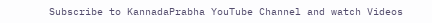Subscribe to KannadaPrabha YouTube Channel and watch Videos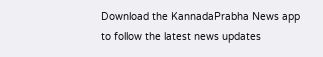Download the KannadaPrabha News app to follow the latest news updates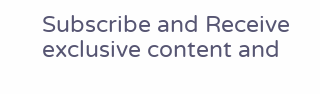Subscribe and Receive exclusive content and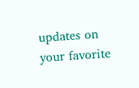updates on your favorite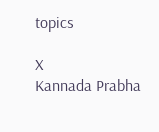topics

X
Kannada Prabha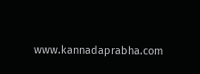www.kannadaprabha.com